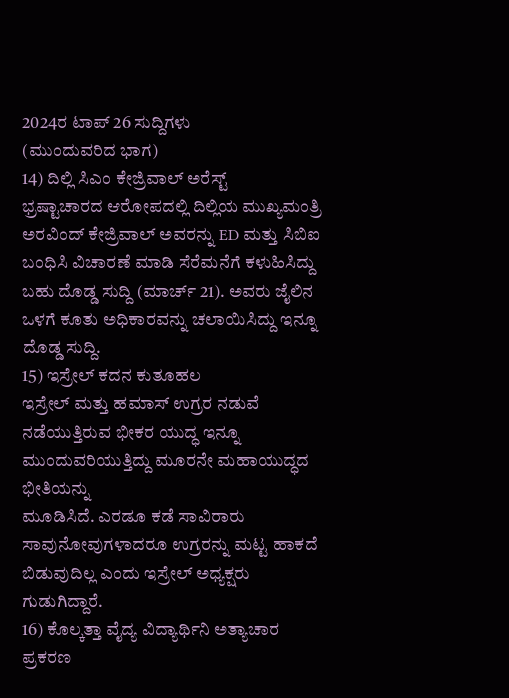2024ರ ಟಾಪ್ 26 ಸುದ್ದಿಗಳು
(ಮುಂದುವರಿದ ಭಾಗ)
14) ದಿಲ್ಲಿ ಸಿಎಂ ಕೇಜ್ರಿವಾಲ್ ಅರೆಸ್ಟ್
ಭ್ರಷ್ಟಾಚಾರದ ಆರೋಪದಲ್ಲಿ ದಿಲ್ಲಿಯ ಮುಖ್ಯಮಂತ್ರಿ ಅರವಿಂದ್ ಕೇಜ್ರಿವಾಲ್ ಅವರನ್ನು ED ಮತ್ತು ಸಿಬಿಐ ಬಂಧಿಸಿ ವಿಚಾರಣೆ ಮಾಡಿ ಸೆರೆಮನೆಗೆ ಕಳುಹಿಸಿದ್ದು ಬಹು ದೊಡ್ಡ ಸುದ್ದಿ (ಮಾರ್ಚ್ 21). ಅವರು ಜೈಲಿನ ಒಳಗೆ ಕೂತು ಅಧಿಕಾರವನ್ನು ಚಲಾಯಿಸಿದ್ದು ಇನ್ನೂ ದೊಡ್ಡ ಸುದ್ದಿ.
15) ಇಸ್ರೇಲ್ ಕದನ ಕುತೂಹಲ
ಇಸ್ರೇಲ್ ಮತ್ತು ಹಮಾಸ್ ಉಗ್ರರ ನಡುವೆ ನಡೆಯುತ್ತಿರುವ ಭೀಕರ ಯುದ್ಧ ಇನ್ನೂ ಮುಂದುವರಿಯುತ್ತಿದ್ದು ಮೂರನೇ ಮಹಾಯುದ್ಧದ ಭೀತಿಯನ್ನು
ಮೂಡಿಸಿದೆ. ಎರಡೂ ಕಡೆ ಸಾವಿರಾರು ಸಾವುನೋವುಗಳಾದರೂ ಉಗ್ರರನ್ನು ಮಟ್ಟ ಹಾಕದೆ ಬಿಡುವುದಿಲ್ಲ ಎಂದು ಇಸ್ರೇಲ್ ಅಧ್ಯಕ್ಷರು ಗುಡುಗಿದ್ದಾರೆ.
16) ಕೊಲ್ಕತ್ತಾ ವೈದ್ಯ ವಿದ್ಯಾರ್ಥಿನಿ ಅತ್ಯಾಚಾರ ಪ್ರಕರಣ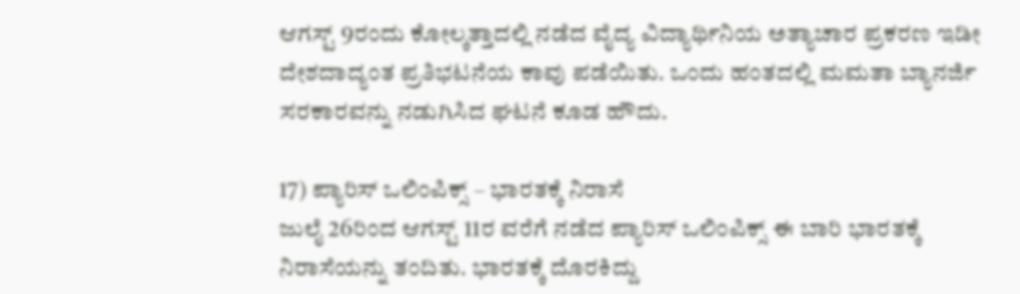ಆಗಸ್ಟ್ 9ರಂದು ಕೋಲ್ಕತ್ತಾದಲ್ಲಿ ನಡೆದ ವೈದ್ಯ ವಿದ್ಯಾರ್ಥಿನಿಯ ಅತ್ಯಾಚಾರ ಪ್ರಕರಣ ಇಡೀ ದೇಶದಾದ್ಯಂತ ಪ್ರತಿಭಟನೆಯ ಕಾವು ಪಡೆಯಿತು. ಒಂದು ಹಂತದಲ್ಲಿ ಮಮತಾ ಬ್ಯಾನರ್ಜಿ ಸರಕಾರವನ್ನು ನಡುಗಿಸಿದ ಘಟನೆ ಕೂಡ ಹೌದು.

17) ಪ್ಯಾರಿಸ್ ಒಲಿಂಪಿಕ್ಸ್ – ಭಾರತಕ್ಕೆ ನಿರಾಸೆ
ಜುಲೈ 26ರಿಂದ ಆಗಸ್ಟ್ 11ರ ವರೆಗೆ ನಡೆದ ಪ್ಯಾರಿಸ್ ಒಲಿಂಪಿಕ್ಸ್ ಈ ಬಾರಿ ಭಾರತಕ್ಕೆ ನಿರಾಸೆಯನ್ನು ತಂದಿತು. ಭಾರತಕ್ಕೆ ದೊರಕಿದ್ದು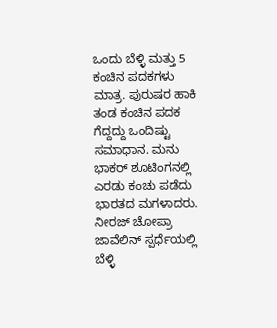ಒಂದು ಬೆಳ್ಳಿ ಮತ್ತು 5 ಕಂಚಿನ ಪದಕಗಳು ಮಾತ್ರ. ಪುರುಷರ ಹಾಕಿ ತಂಡ ಕಂಚಿನ ಪದಕ ಗೆದ್ದದ್ದು ಒಂದಿಷ್ಟು ಸಮಾಧಾನ. ಮನು ಭಾಕರ್ ಶೂಟಿಂಗನಲ್ಲಿ ಎರಡು ಕಂಚು ಪಡೆದು ಭಾರತದ ಮಗಳಾದರು. ನೀರಜ್ ಚೋಪ್ರಾ ಜಾವೆಲಿನ್ ಸ್ಪರ್ಧೆಯಲ್ಲಿ ಬೆಳ್ಳಿ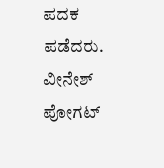ಪದಕ ಪಡೆದರು.
ವೀನೇಶ್ ಪೋಗಟ್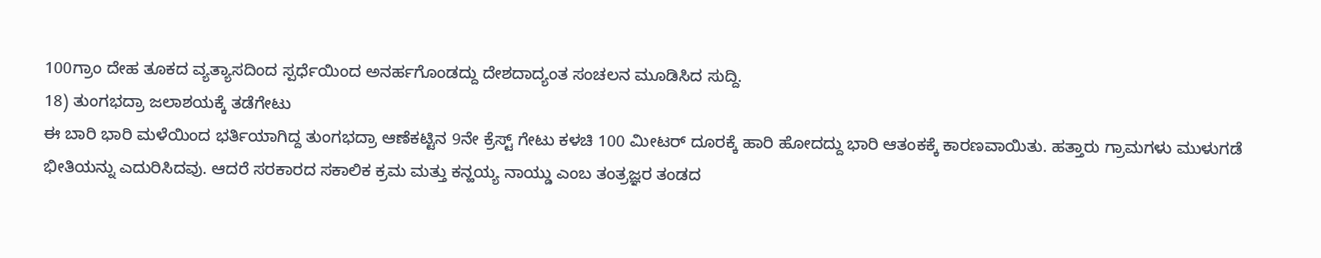100ಗ್ರಾಂ ದೇಹ ತೂಕದ ವ್ಯತ್ಯಾಸದಿಂದ ಸ್ಪರ್ಧೆಯಿಂದ ಅನರ್ಹಗೊಂಡದ್ದು ದೇಶದಾದ್ಯಂತ ಸಂಚಲನ ಮೂಡಿಸಿದ ಸುದ್ದಿ.
18) ತುಂಗಭದ್ರಾ ಜಲಾಶಯಕ್ಕೆ ತಡೆಗೇಟು
ಈ ಬಾರಿ ಭಾರಿ ಮಳೆಯಿಂದ ಭರ್ತಿಯಾಗಿದ್ದ ತುಂಗಭದ್ರಾ ಆಣೆಕಟ್ಟಿನ 9ನೇ ಕ್ರೆಸ್ಟ್ ಗೇಟು ಕಳಚಿ 100 ಮೀಟರ್ ದೂರಕ್ಕೆ ಹಾರಿ ಹೋದದ್ದು ಭಾರಿ ಆತಂಕಕ್ಕೆ ಕಾರಣವಾಯಿತು. ಹತ್ತಾರು ಗ್ರಾಮಗಳು ಮುಳುಗಡೆ ಭೀತಿಯನ್ನು ಎದುರಿಸಿದವು. ಆದರೆ ಸರಕಾರದ ಸಕಾಲಿಕ ಕ್ರಮ ಮತ್ತು ಕನ್ಹಯ್ಯ ನಾಯ್ಡು ಎಂಬ ತಂತ್ರಜ್ಞರ ತಂಡದ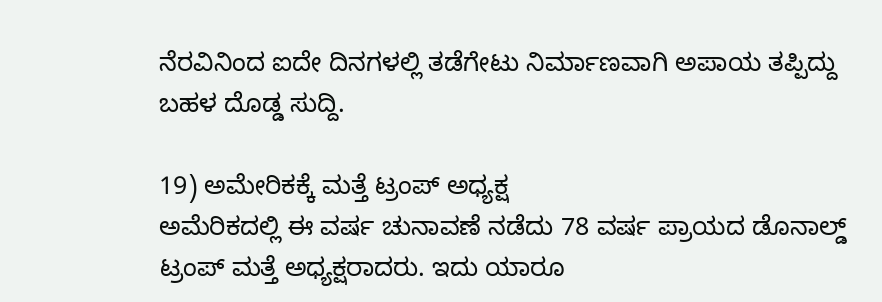ನೆರವಿನಿಂದ ಐದೇ ದಿನಗಳಲ್ಲಿ ತಡೆಗೇಟು ನಿರ್ಮಾಣವಾಗಿ ಅಪಾಯ ತಪ್ಪಿದ್ದು ಬಹಳ ದೊಡ್ಡ ಸುದ್ದಿ.

19) ಅಮೇರಿಕಕ್ಕೆ ಮತ್ತೆ ಟ್ರಂಪ್ ಅಧ್ಯಕ್ಷ
ಅಮೆರಿಕದಲ್ಲಿ ಈ ವರ್ಷ ಚುನಾವಣೆ ನಡೆದು 78 ವರ್ಷ ಪ್ರಾಯದ ಡೊನಾಲ್ಡ್ ಟ್ರಂಪ್ ಮತ್ತೆ ಅಧ್ಯಕ್ಷರಾದರು. ಇದು ಯಾರೂ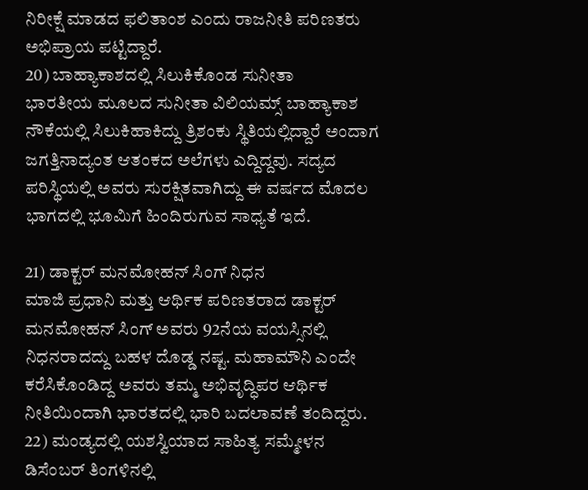ನಿರೀಕ್ಷೆ ಮಾಡದ ಫಲಿತಾಂಶ ಎಂದು ರಾಜನೀತಿ ಪರಿಣತರು ಅಭಿಪ್ರಾಯ ಪಟ್ಟಿದ್ದಾರೆ.
20) ಬಾಹ್ಯಾಕಾಶದಲ್ಲಿ ಸಿಲುಕಿಕೊಂಡ ಸುನೀತಾ
ಭಾರತೀಯ ಮೂಲದ ಸುನೀತಾ ವಿಲಿಯಮ್ಸ್ ಬಾಹ್ಯಾಕಾಶ ನೌಕೆಯಲ್ಲಿ ಸಿಲುಕಿಹಾಕಿದ್ದು ತ್ರಿಶಂಕು ಸ್ಥಿತಿಯಲ್ಲಿದ್ದಾರೆ ಅಂದಾಗ ಜಗತ್ತಿನಾದ್ಯಂತ ಆತಂಕದ ಅಲೆಗಳು ಎದ್ದಿದ್ದವು. ಸದ್ಯದ ಪರಿಸ್ಥಿಯಲ್ಲಿ ಅವರು ಸುರಕ್ಷಿತವಾಗಿದ್ದು ಈ ವರ್ಷದ ಮೊದಲ ಭಾಗದಲ್ಲಿ ಭೂಮಿಗೆ ಹಿಂದಿರುಗುವ ಸಾಧ್ಯತೆ ಇದೆ.

21) ಡಾಕ್ಟರ್ ಮನಮೋಹನ್ ಸಿಂಗ್ ನಿಧನ
ಮಾಜಿ ಪ್ರಧಾನಿ ಮತ್ತು ಆರ್ಥಿಕ ಪರಿಣತರಾದ ಡಾಕ್ಟರ್ ಮನಮೋಹನ್ ಸಿಂಗ್ ಅವರು 92ನೆಯ ವಯಸ್ಸಿನಲ್ಲಿ ನಿಧನರಾದದ್ದು ಬಹಳ ದೊಡ್ಡ ನಷ್ಟ. ಮಹಾಮೌನಿ ಎಂದೇ ಕರೆಸಿಕೊಂಡಿದ್ದ ಅವರು ತಮ್ಮ ಅಭಿವೃದ್ಧಿಪರ ಆರ್ಥಿಕ ನೀತಿಯಿಂದಾಗಿ ಭಾರತದಲ್ಲಿ ಭಾರಿ ಬದಲಾವಣೆ ತಂದಿದ್ದರು.
22) ಮಂಡ್ಯದಲ್ಲಿ ಯಶಸ್ವಿಯಾದ ಸಾಹಿತ್ಯ ಸಮ್ಮೇಳನ
ಡಿಸೆಂಬರ್ ತಿಂಗಳಿನಲ್ಲಿ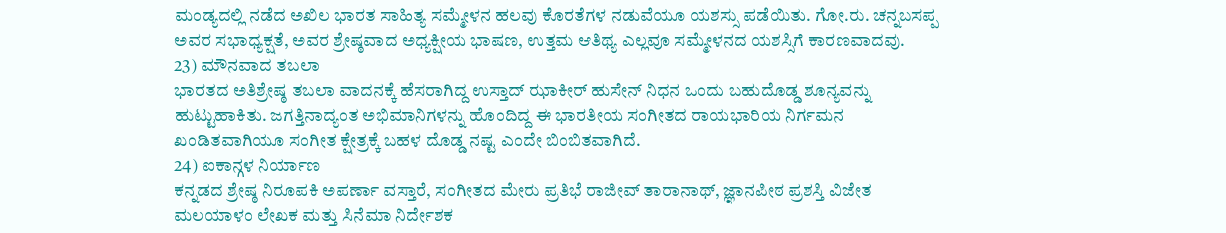ಮಂಡ್ಯದಲ್ಲಿ ನಡೆದ ಅಖಿಲ ಭಾರತ ಸಾಹಿತ್ಯ ಸಮ್ಮೇಳನ ಹಲವು ಕೊರತೆಗಳ ನಡುವೆಯೂ ಯಶಸ್ಸು ಪಡೆಯಿತು. ಗೋ.ರು. ಚನ್ನಬಸಪ್ಪ ಅವರ ಸಭಾಧ್ಯಕ್ಷತೆ, ಅವರ ಶ್ರೇಷ್ಠವಾದ ಅಧ್ಯಕ್ಷೀಯ ಭಾಷಣ, ಉತ್ತಮ ಆತಿಥ್ಯ ಎಲ್ಲವೂ ಸಮ್ಮೇಳನದ ಯಶಸ್ಸಿಗೆ ಕಾರಣವಾದವು.
23) ಮೌನವಾದ ತಬಲಾ
ಭಾರತದ ಅತಿಶ್ರೇಷ್ಠ ತಬಲಾ ವಾದನಕ್ಕೆ ಹೆಸರಾಗಿದ್ದ ಉಸ್ತಾದ್ ಝಾಕೀರ್ ಹುಸೇನ್ ನಿಧನ ಒಂದು ಬಹುದೊಡ್ಡ ಶೂನ್ಯವನ್ನು ಹುಟ್ಟುಹಾಕಿತು. ಜಗತ್ತಿನಾದ್ಯಂತ ಅಭಿಮಾನಿಗಳನ್ನು ಹೊಂದಿದ್ದ ಈ ಭಾರತೀಯ ಸಂಗೀತದ ರಾಯಭಾರಿಯ ನಿರ್ಗಮನ ಖಂಡಿತವಾಗಿಯೂ ಸಂಗೀತ ಕ್ಷೇತ್ರಕ್ಕೆ ಬಹಳ ದೊಡ್ಡ ನಷ್ಟ ಎಂದೇ ಬಿಂಬಿತವಾಗಿದೆ.
24) ಐಕಾನ್ಗಳ ನಿರ್ಯಾಣ
ಕನ್ನಡದ ಶ್ರೇಷ್ಠ ನಿರೂಪಕಿ ಅಪರ್ಣಾ ವಸ್ತಾರೆ, ಸಂಗೀತದ ಮೇರು ಪ್ರತಿಭೆ ರಾಜೀವ್ ತಾರಾನಾಥ್, ಜ್ಞಾನಪೀಠ ಪ್ರಶಸ್ತಿ ವಿಜೇತ ಮಲಯಾಳಂ ಲೇಖಕ ಮತ್ತು ಸಿನೆಮಾ ನಿರ್ದೇಶಕ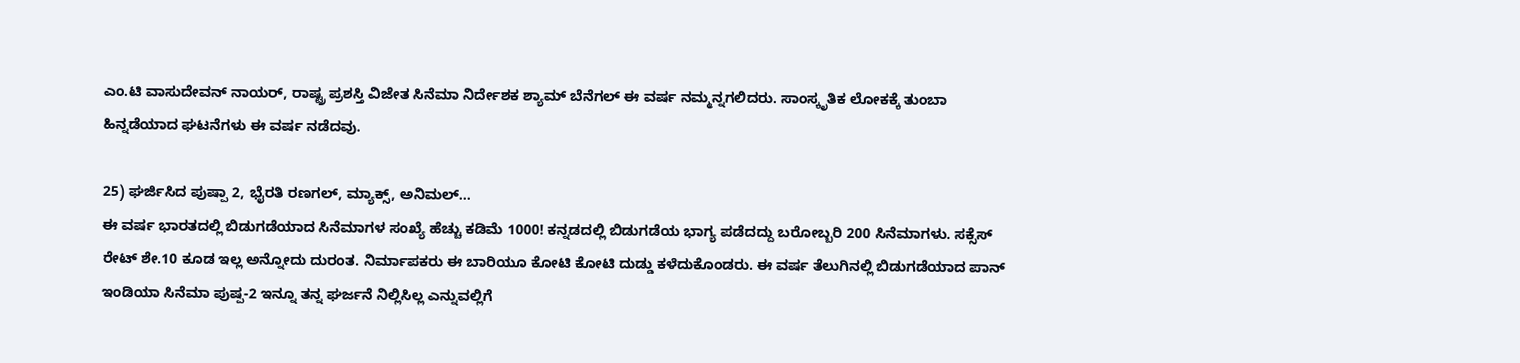ಎಂ.ಟಿ ವಾಸುದೇವನ್ ನಾಯರ್, ರಾಷ್ಟ್ರ ಪ್ರಶಸ್ತಿ ವಿಜೇತ ಸಿನೆಮಾ ನಿರ್ದೇಶಕ ಶ್ಯಾಮ್ ಬೆನೆಗಲ್ ಈ ವರ್ಷ ನಮ್ಮನ್ನಗಲಿದರು. ಸಾಂಸ್ಕೃತಿಕ ಲೋಕಕ್ಕೆ ತುಂಬಾ ಹಿನ್ನಡೆಯಾದ ಘಟನೆಗಳು ಈ ವರ್ಷ ನಡೆದವು.

25) ಘರ್ಜಿಸಿದ ಪುಷ್ಪಾ 2, ಭೈರತಿ ರಣಗಲ್, ಮ್ಯಾಕ್ಸ್, ಅನಿಮಲ್…
ಈ ವರ್ಷ ಭಾರತದಲ್ಲಿ ಬಿಡುಗಡೆಯಾದ ಸಿನೆಮಾಗಳ ಸಂಖ್ಯೆ ಹೆಚ್ಚು ಕಡಿಮೆ 1000! ಕನ್ನಡದಲ್ಲಿ ಬಿಡುಗಡೆಯ ಭಾಗ್ಯ ಪಡೆದದ್ದು ಬರೋಬ್ಬರಿ 200 ಸಿನೆಮಾಗಳು. ಸಕ್ಸೆಸ್ ರೇಟ್ ಶೇ.10 ಕೂಡ ಇಲ್ಲ ಅನ್ನೋದು ದುರಂತ. ನಿರ್ಮಾಪಕರು ಈ ಬಾರಿಯೂ ಕೋಟಿ ಕೋಟಿ ದುಡ್ಡು ಕಳೆದುಕೊಂಡರು. ಈ ವರ್ಷ ತೆಲುಗಿನಲ್ಲಿ ಬಿಡುಗಡೆಯಾದ ಪಾನ್ ಇಂಡಿಯಾ ಸಿನೆಮಾ ಪುಷ್ಪ-2 ಇನ್ನೂ ತನ್ನ ಘರ್ಜನೆ ನಿಲ್ಲಿಸಿಲ್ಲ ಎನ್ನುವಲ್ಲಿಗೆ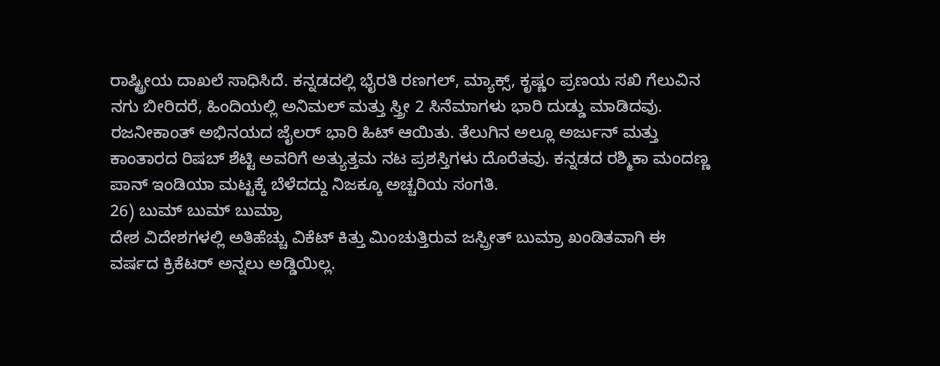ರಾಷ್ಟ್ರೀಯ ದಾಖಲೆ ಸಾಧಿಸಿದೆ. ಕನ್ನಡದಲ್ಲಿ ಭೈರತಿ ರಣಗಲ್, ಮ್ಯಾಕ್ಸ್, ಕೃಷ್ಣಂ ಪ್ರಣಯ ಸಖಿ ಗೆಲುವಿನ ನಗು ಬೀರಿದರೆ, ಹಿಂದಿಯಲ್ಲಿ ಅನಿಮಲ್ ಮತ್ತು ಸ್ತ್ರೀ 2 ಸಿನೆಮಾಗಳು ಭಾರಿ ದುಡ್ಡು ಮಾಡಿದವು. ರಜನೀಕಾಂತ್ ಅಭಿನಯದ ಜೈಲರ್ ಭಾರಿ ಹಿಟ್ ಆಯಿತು. ತೆಲುಗಿನ ಅಲ್ಲೂ ಅರ್ಜುನ್ ಮತ್ತು ಕಾಂತಾರದ ರಿಷಬ್ ಶೆಟ್ಟಿ ಅವರಿಗೆ ಅತ್ಯುತ್ತಮ ನಟ ಪ್ರಶಸ್ತಿಗಳು ದೊರೆತವು. ಕನ್ನಡದ ರಶ್ಮಿಕಾ ಮಂದಣ್ಣ ಪಾನ್ ಇಂಡಿಯಾ ಮಟ್ಟಕ್ಕೆ ಬೆಳೆದದ್ದು ನಿಜಕ್ಕೂ ಅಚ್ಚರಿಯ ಸಂಗತಿ.
26) ಬುಮ್ ಬುಮ್ ಬುಮ್ರಾ
ದೇಶ ವಿದೇಶಗಳಲ್ಲಿ ಅತಿಹೆಚ್ಚು ವಿಕೆಟ್ ಕಿತ್ತು ಮಿಂಚುತ್ತಿರುವ ಜಸ್ಪ್ರೀತ್ ಬುಮ್ರಾ ಖಂಡಿತವಾಗಿ ಈ ವರ್ಷದ ಕ್ರಿಕೆಟರ್ ಅನ್ನಲು ಅಡ್ಡಿಯಿಲ್ಲ.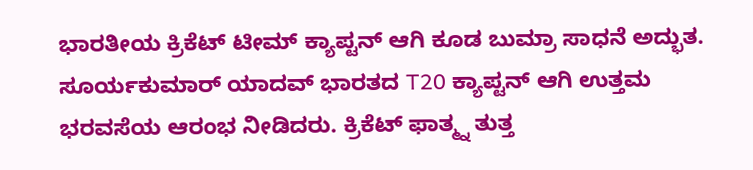ಭಾರತೀಯ ಕ್ರಿಕೆಟ್ ಟೀಮ್ ಕ್ಯಾಪ್ಟನ್ ಆಗಿ ಕೂಡ ಬುಮ್ರಾ ಸಾಧನೆ ಅದ್ಭುತ. ಸೂರ್ಯಕುಮಾರ್ ಯಾದವ್ ಭಾರತದ T20 ಕ್ಯಾಪ್ಟನ್ ಆಗಿ ಉತ್ತಮ ಭರವಸೆಯ ಆರಂಭ ನೀಡಿದರು. ಕ್ರಿಕೆಟ್ ಫಾತ್ಮ್ನ ತುತ್ತ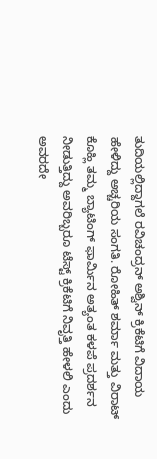ತುದಿಯಲ್ಲಿದ್ದಾಗಲೆ ರವಿಚಂದ್ರನ್ ಅಶ್ವಿನ್ ಕ್ರಿಕೆಟಿಗೆ ವಿದಾಯ ಹೇಳಿದ್ದು ಅಚ್ಚರಿಯ ಸಂಗತಿ. ರೋಹಿತ್ ಶರ್ಮಾ ಮತ್ತು ವಿರಾಟ್ ಕೊಹ್ಲಿ ತಮ್ಮ ಬ್ಯಾಟಿಂಗ್ ಫಾರ್ಮಿನ ಅತ್ಯಂತ ಕಳಪೆ ಪ್ರದರ್ಶನ ನೀಡುತ್ತಿದ್ದು ಅವರಿಬ್ಬರೂ ಟೆಸ್ಟ್ ಕ್ರಿಕೆಟಿಗೆ ನಿವೃತ್ತಿ ಹೇಳಲಿ ಎಂದು ಅವರದೇ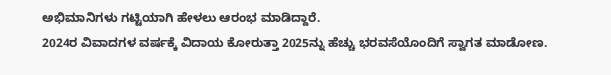ಅಭಿಮಾನಿಗಳು ಗಟ್ಟಿಯಾಗಿ ಹೇಳಲು ಆರಂಭ ಮಾಡಿದ್ದಾರೆ.
2024ರ ವಿವಾದಗಳ ವರ್ಷಕ್ಕೆ ವಿದಾಯ ಕೋರುತ್ತಾ 2025ನ್ನು ಹೆಚ್ಚು ಭರವಸೆಯೊಂದಿಗೆ ಸ್ವಾಗತ ಮಾಡೋಣ.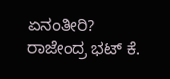ಏನಂತೀರಿ?
ರಾಜೇಂದ್ರ ಭಟ್ ಕೆ.